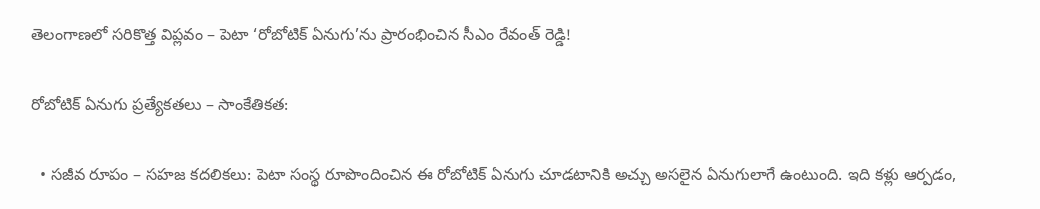తెలంగాణలో సరికొత్త విప్లవం – పెటా ‘రోబోటిక్ ఏనుగు’ను ప్రారంభించిన సీఎం రేవంత్ రెడ్డి!

రోబోటిక్ ఏనుగు ప్రత్యేకతలు – సాంకేతికత:

  • సజీవ రూపం – సహజ కదలికలు: పెటా సంస్థ రూపొందించిన ఈ రోబోటిక్ ఏనుగు చూడటానికి అచ్చు అసలైన ఏనుగులాగే ఉంటుంది. ఇది కళ్లు ఆర్పడం,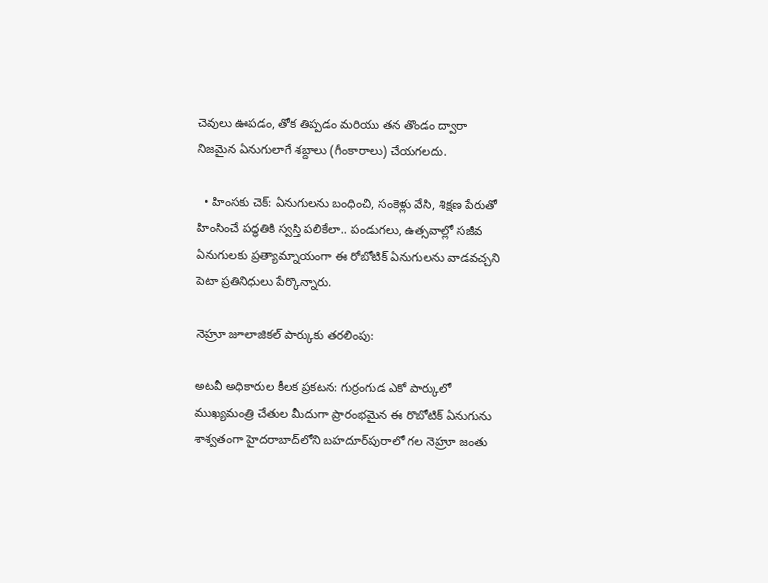చెవులు ఊపడం, తోక తిప్పడం మరియు తన తొండం ద్వారా నిజమైన ఏనుగులాగే శబ్దాలు (గీంకారాలు) చేయగలదు.

  • హింసకు చెక్: ఏనుగులను బంధించి, సంకెళ్లు వేసి, శిక్షణ పేరుతో హింసించే పద్ధతికి స్వస్తి పలికేలా.. పండుగలు, ఉత్సవాల్లో సజీవ ఏనుగులకు ప్రత్యామ్నాయంగా ఈ రోబోటిక్ ఏనుగులను వాడవచ్చని పెటా ప్రతినిధులు పేర్కొన్నారు.

నెహ్రూ జూలాజికల్ పార్కుకు తరలింపు:

అటవీ అధికారుల కీలక ప్రకటన: గుర్రంగుడ ఎకో పార్కులో ముఖ్యమంత్రి చేతుల మీదుగా ప్రారంభమైన ఈ రొబోటిక్ ఏనుగును శాశ్వతంగా హైదరాబాద్‌లోని బహదూర్‌పురాలో గల నెహ్రూ జంతు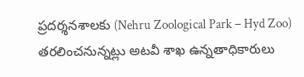ప్రదర్శనశాలకు (Nehru Zoological Park – Hyd Zoo) తరలించనున్నట్లు అటవీ శాఖ ఉన్నతాధికారులు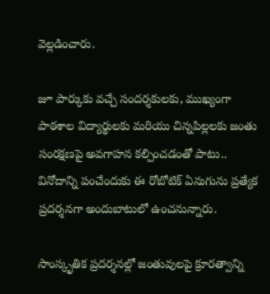వెల్లడించారు.

జూ పార్కుకు వచ్చే సందర్శకులకు, ముఖ్యంగా పాఠశాల విద్యార్థులకు మరియు చిన్నపిల్లలకు జంతు సంరక్షణపై అవగాహన కల్పించడంతో పాటు.. వినోదాన్ని పంచేందుకు ఈ రోబోటిక్ ఏనుగును ప్రత్యేక ప్రదర్శనగా అందుబాటులో ఉంచనున్నారు.

సాంస్కృతిక ప్రదర్శనల్లో జంతువులపై క్రూరత్వాన్ని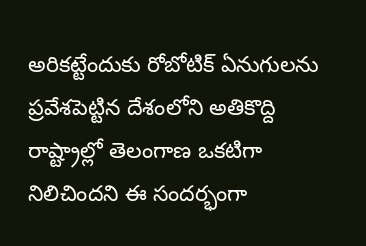అరికట్టేందుకు రోబోటిక్ ఏనుగులను ప్రవేశపెట్టిన దేశంలోని అతికొద్ది రాష్ట్రాల్లో తెలంగాణ ఒకటిగా నిలిచిందని ఈ సందర్భంగా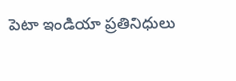పెటా ఇండియా ప్రతినిధులు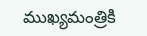ముఖ్యమంత్రికి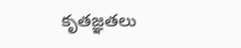కృతజ్ఞతలు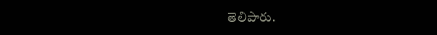తెలిపారు.